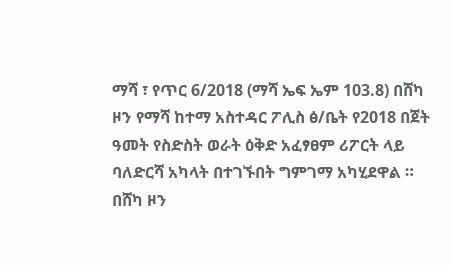ማሻ ፣ የጥር 6/2018 (ማሻ ኤፍ ኤም 103.8) በሸካ ዞን የማሻ ከተማ አስተዳር ፖሊስ ፅ/ቤት የ2018 በጀት ዓመት የስድስት ወራት ዕቅድ አፈፃፀም ሪፖርት ላይ ባለድርሻ አካላት በተገኙበት ግምገማ አካሂደዋል ።
በሸካ ዞን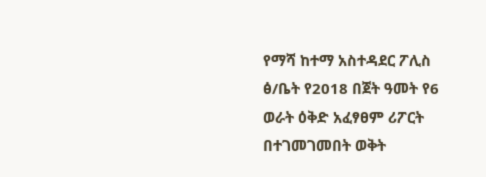የማሻ ከተማ አስተዳደር ፖሊስ ፅ/ቤት የ2018 በጀት ዓመት የ6 ወራት ዕቅድ አፈፃፀም ሪፖርት በተገመገመበት ወቅት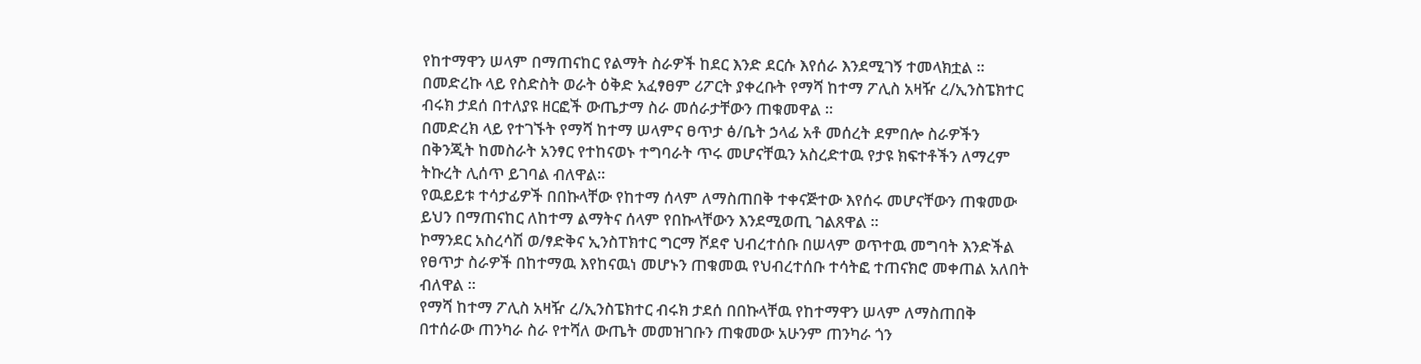የከተማዋን ሠላም በማጠናከር የልማት ስራዎች ከደር እንድ ደርሱ እየሰራ እንደሚገኝ ተመላክቷል ።
በመድረኩ ላይ የስድስት ወራት ዕቅድ አፈፃፀም ሪፖርት ያቀረቡት የማሻ ከተማ ፖሊስ አዛዥ ረ/ኢንስፔክተር ብሩክ ታደሰ በተለያዩ ዘርፎች ውጤታማ ስራ መሰራታቸውን ጠቁመዋል ።
በመድረክ ላይ የተገኙት የማሻ ከተማ ሠላምና ፀጥታ ፅ/ቤት ኃላፊ አቶ መሰረት ደምበሎ ስራዎችን በቅንጂት ከመስራት አንፃር የተከናወኑ ተግባራት ጥሩ መሆናቸዉን አስረድተዉ የታዩ ክፍተቶችን ለማረም ትኩረት ሊሰጥ ይገባል ብለዋል።
የዉይይቱ ተሳታፊዎች በበኩላቸው የከተማ ሰላም ለማስጠበቅ ተቀናጅተው እየሰሩ መሆናቸውን ጠቁመው ይህን በማጠናከር ለከተማ ልማትና ሰላም የበኩላቸውን እንደሚወጢ ገልጸዋል ።
ኮማንደር አስረሳሽ ወ/ፃድቅና ኢንስፐክተር ግርማ ሾደኖ ህብረተሰቡ በሠላም ወጥተዉ መግባት እንድችል የፀጥታ ስራዎች በከተማዉ እየከናዉነ መሆኑን ጠቁመዉ የህብረተሰቡ ተሳትፎ ተጠናክሮ መቀጠል አለበት ብለዋል ።
የማሻ ከተማ ፖሊስ አዛዥ ረ/ኢንስፔክተር ብሩክ ታደሰ በበኩላቸዉ የከተማዋን ሠላም ለማስጠበቅ በተሰራው ጠንካራ ስራ የተሻለ ውጤት መመዝገቡን ጠቁመው አሁንም ጠንካራ ጎን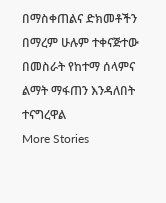በማስቀጠልና ድክመቶችን በማረም ሁሉም ተቀናጅተው በመስራት የከተማ ሰላምና ልማት ማፋጠን እንዳለበት ተናግረዋል
More Stories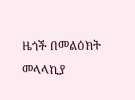ዜጎች በመልዕክት መላላኪያ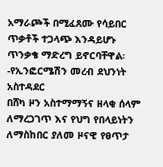አማራጮች በሚፈጸሙ የሳይበር ጥቃቶች ተጋላጭ እንዳይሆኑ ጥንቃቄ ማድረግ ይኖርባቸዋል፡-የኢንፎርሜሽን መረብ ደህንነት አስተዳደር
በሸካ ዞን አስተማማኝና ዘላቂ ሰላም ለማረጋገጥ እና የህግ የበላይነትን ለማስከበር ያለመ ዞናዊ የፀጥታ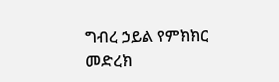ግብረ ኃይል የምክክር መድረክ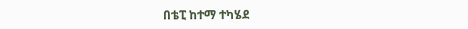በቴፒ ከተማ ተካሄደ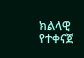ክልላዊ የተቀናጀ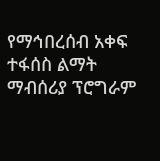የማኅበረሰብ አቀፍ ተፋሰስ ልማት ማብሰሪያ ፕሮግራም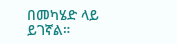በመካሄድ ላይ ይገኛል።